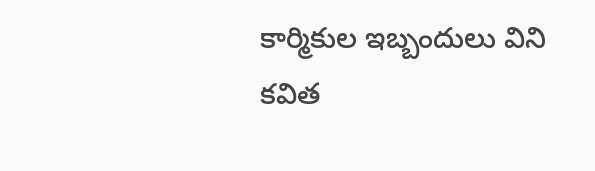కార్మికుల ఇబ్బందులు విని కవిత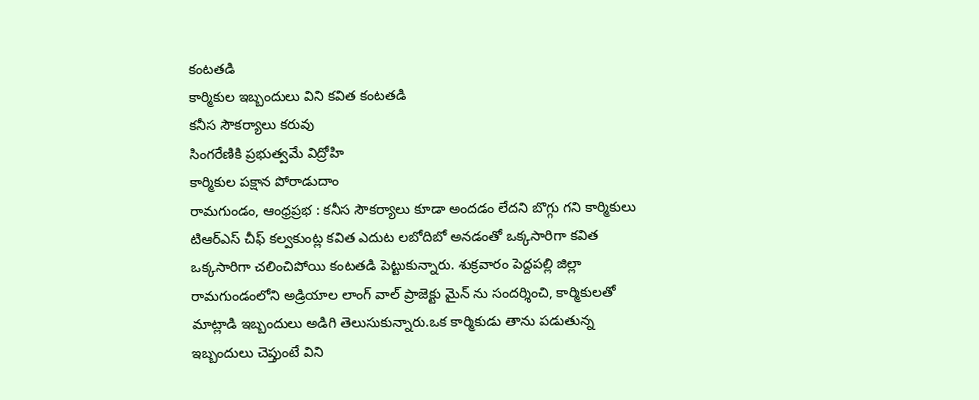కంటతడి
కార్మికుల ఇబ్బందులు విని కవిత కంటతడి
కనీస సౌకర్యాలు కరువు
సింగరేణికి ప్రభుత్వమే విద్రోహి
కార్మికుల పక్షాన పోరాడుదాం
రామగుండం, ఆంధ్రప్రభ : కనీస సౌకర్యాలు కూడా అందడం లేదని బొగ్గు గని కార్మికులు టిఆర్ఎస్ చీఫ్ కల్వకుంట్ల కవిత ఎదుట లబోదిబో అనడంతో ఒక్కసారిగా కవిత ఒక్కసారిగా చలించిపోయి కంటతడి పెట్టుకున్నారు. శుక్రవారం పెద్దపల్లి జిల్లా రామగుండంలోని అడ్రియాల లాంగ్ వాల్ ప్రాజెక్టు మైన్ ను సందర్శించి, కార్మికులతో మాట్లాడి ఇబ్బందులు అడిగి తెలుసుకున్నారు.ఒక కార్మికుడు తాను పడుతున్న ఇబ్బందులు చెప్తుంటే విని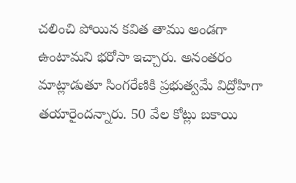చలించి పోయిన కవిత తాము అండగా ఉంటామని భరోసా ఇచ్చారు. అనంతరం మాట్లాడుతూ సింగరేణికి ప్రభుత్వమే విద్రోహిగా తయారైందన్నారు. 50 వేల కోట్లు బకాయి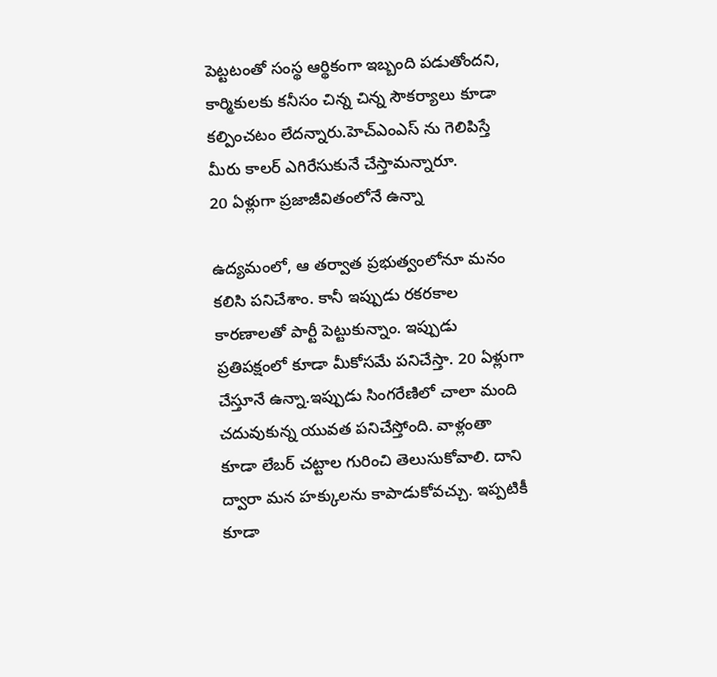పెట్టటంతో సంస్థ ఆర్థికంగా ఇబ్బంది పడుతోందని, కార్మికులకు కనీసం చిన్న చిన్న సౌకర్యాలు కూడా కల్పించటం లేదన్నారు.హెచ్ఎంఎస్ ను గెలిపిస్తే మీరు కాలర్ ఎగిరేసుకునే చేస్తామన్నారూ.
20 ఏళ్లుగా ప్రజాజీవితంలోనే ఉన్నా

ఉద్యమంలో, ఆ తర్వాత ప్రభుత్వంలోనూ మనం కలిసి పనిచేశాం. కానీ ఇప్పుడు రకరకాల కారణాలతో పార్టీ పెట్టుకున్నాం. ఇప్పుడు ప్రతిపక్షంలో కూడా మీకోసమే పనిచేస్తా. 20 ఏళ్లుగా చేస్తూనే ఉన్నా.ఇప్పుడు సింగరేణిలో చాలా మంది చదువుకున్న యువత పనిచేస్తోంది. వాళ్లంతా కూడా లేబర్ చట్టాల గురించి తెలుసుకోవాలి. దాని ద్వారా మన హక్కులను కాపాడుకోవచ్చు. ఇప్పటికీ కూడా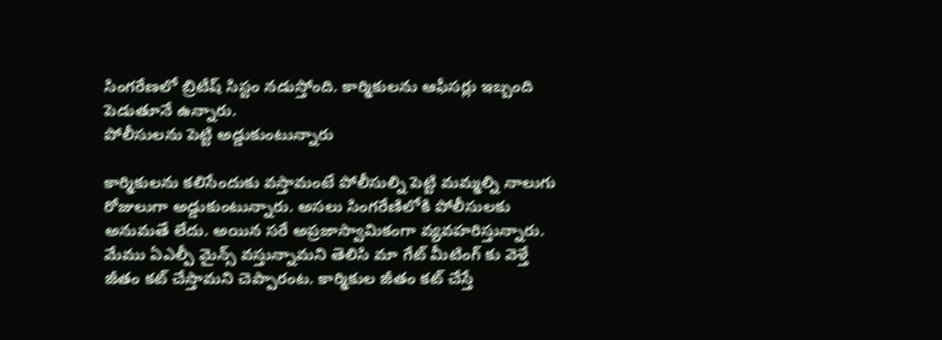సింగరేణలో బ్రిటీష్ సిస్టం నడుస్తోంది. కార్మికులను ఆఫీసర్లు ఇబ్బంది పెడుతూనే ఉన్నారు.
పోలీసులను పెట్టి అడ్డుకుంటున్నారు

కార్మికులను కలిసేందుకు వస్తామంటే పోలీసుల్ని పెట్టి మమ్మల్ని నాలుగు రోజులుగా అడ్డుకుంటున్నారు. అసలు సింగరేణిలోకి పోలీసులకు అనుమతే లేదు. అయిన సరే అప్రజాస్వామికంగా వ్యవహరిస్తున్నారు. మేము ఏఎల్పీ మైన్స్ వస్తున్నామని తెలిసి మా గేట్ మీటింగ్ కు వెళ్తే జీతం కట్ చేస్తామని చెప్పారంట. కార్మికుల జీతం కట్ చేస్తే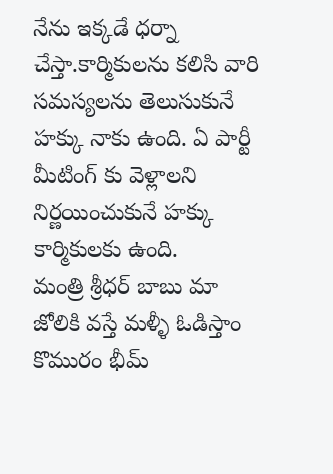నేను ఇక్కడే ధర్నా చేస్తా.కార్మికులను కలిసి వారి సమస్యలను తెలుసుకునే హక్కు నాకు ఉంది. ఏ పార్టీ మీటింగ్ కు వెళ్లాలని నిర్ణయించుకునే హక్కు కార్మికులకు ఉంది.
మంత్రి శ్రీధర్ బాబు మా జోలికి వస్తే మళ్ళీ ఓడిస్తాం
కొమురం భీమ్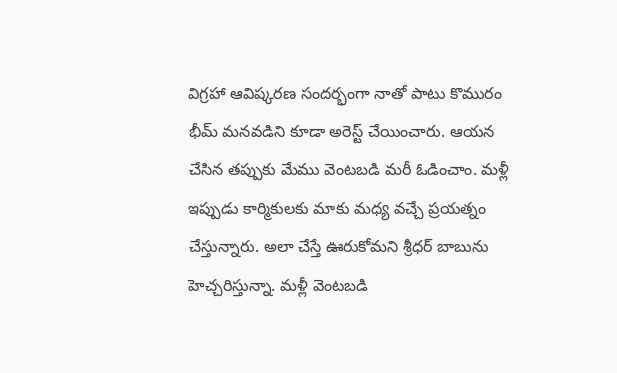విగ్రహా ఆవిష్కరణ సందర్భంగా నాతో పాటు కొమురం భీమ్ మనవడిని కూడా అరెస్ట్ చేయించారు. ఆయన చేసిన తప్పుకు మేము వెంటబడి మరీ ఓడించాం. మళ్లీ ఇప్పుడు కార్మికులకు మాకు మధ్య వచ్చే ప్రయత్నం చేస్తున్నారు. అలా చేస్తే ఊరుకోమని శ్రీధర్ బాబును హెచ్చరిస్తున్నా. మళ్లీ వెంటబడి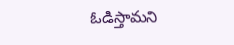ఓడిస్తామని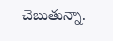చెబుతున్నా.